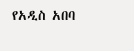የአዲስ አበባ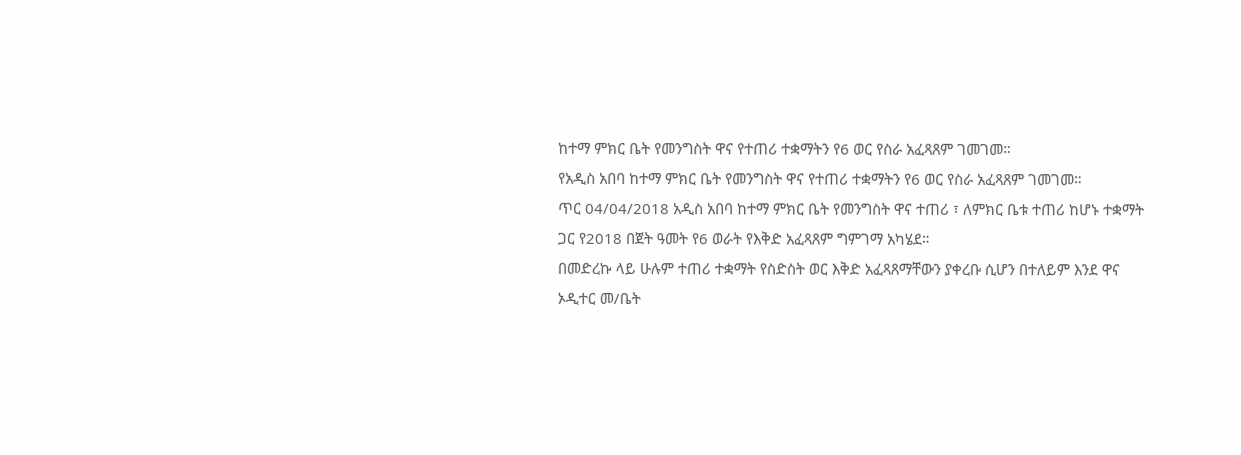ከተማ ምክር ቤት የመንግስት ዋና የተጠሪ ተቋማትን የ6 ወር የስራ አፈጻጸም ገመገመ።
የአዲስ አበባ ከተማ ምክር ቤት የመንግስት ዋና የተጠሪ ተቋማትን የ6 ወር የስራ አፈጻጸም ገመገመ።
ጥር 04/04/2018 አዲስ አበባ ከተማ ምክር ቤት የመንግስት ዋና ተጠሪ ፣ ለምክር ቤቱ ተጠሪ ከሆኑ ተቋማት ጋር የ2018 በጀት ዓመት የ6 ወራት የእቅድ አፈጻጸም ግምገማ አካሄደ።
በመድረኩ ላይ ሁሉም ተጠሪ ተቋማት የስድስት ወር እቅድ አፈጻጸማቸውን ያቀረቡ ሲሆን በተለይም እንደ ዋና ኦዲተር መ/ቤት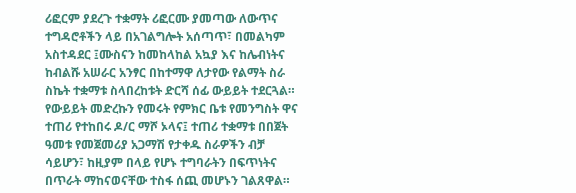ሪፎርም ያደረጉ ተቋማት ሪፎርሙ ያመጣው ለውጥና ተግዳሮቶችን ላይ በአገልግሎት አሰጣጥ፣ በመልካም አስተዳደር ፤ሙስናን ከመከላከል አኳያ እና ከሌብነትና ከብልሹ አሠራር አንፃር በከተማዋ ለታየው የልማት ስራ ስኬት ተቋማቱ ስላበረከቱት ድርሻ ሰፊ ውይይት ተደርጓል።
የውይይት መድረኩን የመሩት የምክር ቤቱ የመንግስት ዋና ተጠሪ የተከበሩ ዶ/ር ማሾ ኦላና፤ ተጠሪ ተቋማቱ በበጀት ዓመቱ የመጀመሪያ አጋማሽ የታቀዱ ስራዎችን ብቻ ሳይሆን፣ ከዚያም በላይ የሆኑ ተግባራትን በፍጥነትና በጥራት ማከናወናቸው ተስፋ ሰጪ መሆኑን ገልጸዋል።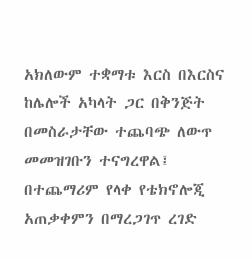አክለውም ተቋማቱ እርስ በእርስና ከሌሎች አካላት ጋር በቅንጅት በመስራታቸው ተጨባጭ ለውጥ መመዝገቡን ተናግረዋል፤ በተጨማሪም የላቀ የቴክኖሎጂ አጠቃቀምን በማረጋገጥ ረገድ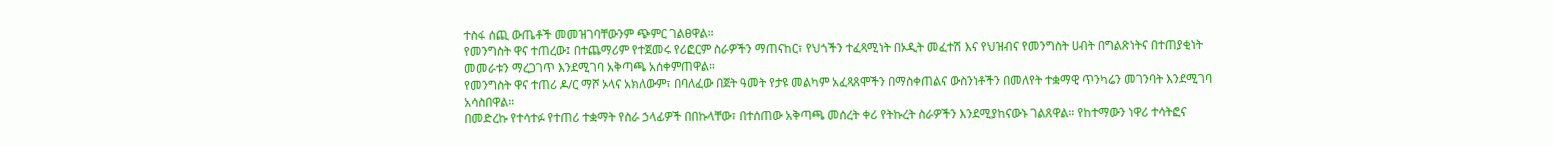ተስፋ ሰጪ ውጤቶች መመዝገባቸውንም ጭምር ገልፀዋል።
የመንግስት ዋና ተጠረው፤ በተጨማሪም የተጀመሩ የሪፎርም ስራዎችን ማጠናከር፣ የህጎችን ተፈጻሚነት በኦዲት መፈተሽ እና የህዝብና የመንግስት ሀብት በግልጽነትና በተጠያቂነት መመራቱን ማረጋገጥ እንደሚገባ አቅጣጫ አሰቀምጠዋል።
የመንግስት ዋና ተጠሪ ዶ/ር ማሾ ኦላና አክለውም፣ በባለፈው በጀት ዓመት የታዩ መልካም አፈጻጸሞችን በማስቀጠልና ውስንነቶችን በመለየት ተቋማዊ ጥንካሬን መገንባት እንደሚገባ አሳስበዋል።
በመድረኩ የተሳተፉ የተጠሪ ተቋማት የስራ ኃላፊዎች በበኩላቸው፣ በተሰጠው አቅጣጫ መሰረት ቀሪ የትኩረት ስራዎችን እንደሚያከናውኑ ገልጸዋል። የከተማውን ነዋሪ ተሳትፎና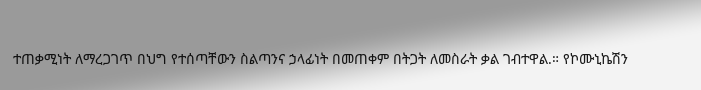ተጠቃሚነት ለማረጋገጥ በህግ የተሰጣቸውን ስልጣንና ኃላፊነት በመጠቀም በትጋት ለመስራት ቃል ገብተዋል.። የኮሙኒኬሽን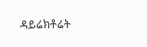ዳይሬክቶሬት